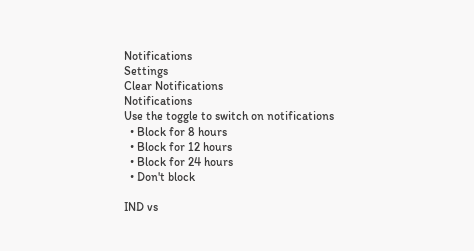Notifications
Settings
Clear Notifications
Notifications
Use the toggle to switch on notifications
  • Block for 8 hours
  • Block for 12 hours
  • Block for 24 hours
  • Don't block

IND vs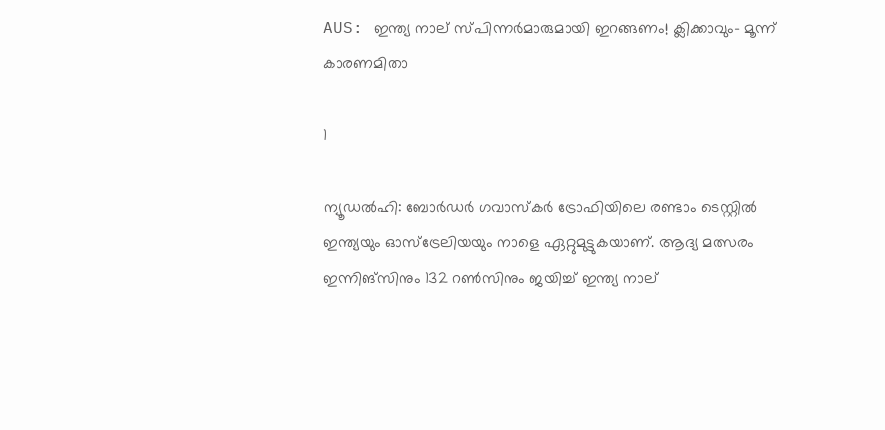AUS: ഇന്ത്യ നാല് സ്പിന്നര്‍മാരുമായി ഇറങ്ങണം! ക്ലിക്കാവും- മൂന്ന് കാരണമിതാ

1

ന്യൂഡല്‍ഹി: ബോര്‍ഡര്‍ ഗവാസ്‌കര്‍ ട്രോഫിയിലെ രണ്ടാം ടെസ്റ്റില്‍ ഇന്ത്യയും ഓസ്‌ട്രേലിയയും നാളെ ഏറ്റുമുട്ടുകയാണ്. ആദ്യ മത്സരം ഇന്നിങ്‌സിനും 132 റണ്‍സിനും ജയിച്ച് ഇന്ത്യ നാല്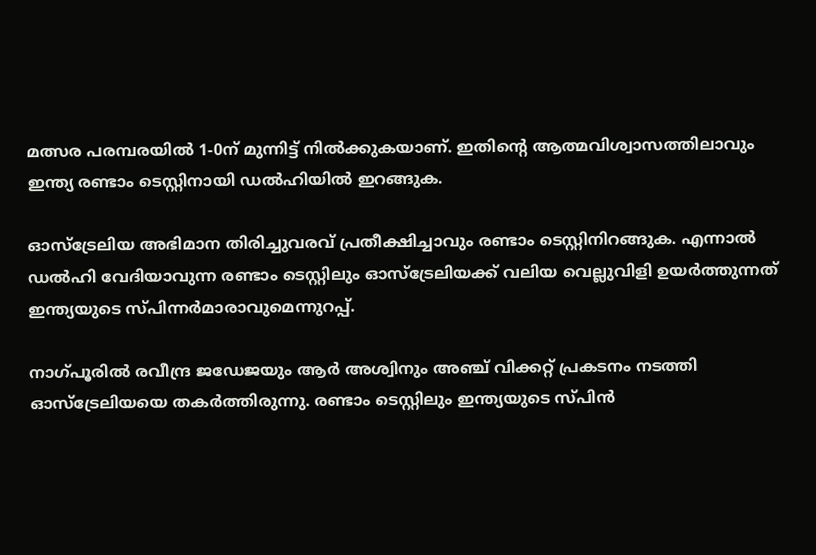മത്സര പരമ്പരയില്‍ 1-0ന് മുന്നിട്ട് നില്‍ക്കുകയാണ്. ഇതിന്റെ ആത്മവിശ്വാസത്തിലാവും ഇന്ത്യ രണ്ടാം ടെസ്റ്റിനായി ഡല്‍ഹിയില്‍ ഇറങ്ങുക.

ഓസ്‌ട്രേലിയ അഭിമാന തിരിച്ചുവരവ് പ്രതീക്ഷിച്ചാവും രണ്ടാം ടെസ്റ്റിനിറങ്ങുക. എന്നാല്‍ ഡല്‍ഹി വേദിയാവുന്ന രണ്ടാം ടെസ്റ്റിലും ഓസ്‌ട്രേലിയക്ക് വലിയ വെല്ലുവിളി ഉയര്‍ത്തുന്നത് ഇന്ത്യയുടെ സ്പിന്നര്‍മാരാവുമെന്നുറപ്പ്.

നാഗ്പൂരില്‍ രവീന്ദ്ര ജഡേജയും ആര്‍ അശ്വിനും അഞ്ച് വിക്കറ്റ് പ്രകടനം നടത്തി ഓസ്‌ട്രേലിയയെ തകര്‍ത്തിരുന്നു. രണ്ടാം ടെസ്റ്റിലും ഇന്ത്യയുടെ സ്പിന്‍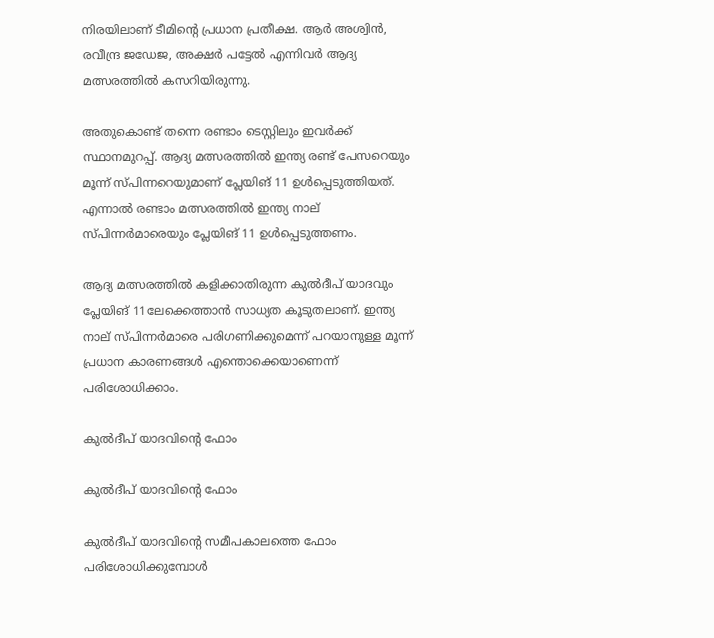നിരയിലാണ് ടീമിന്റെ പ്രധാന പ്രതീക്ഷ. ആര്‍ അശ്വിന്‍, രവീന്ദ്ര ജഡേജ, അക്ഷര്‍ പട്ടേല്‍ എന്നിവര്‍ ആദ്യ മത്സരത്തില്‍ കസറിയിരുന്നു.

അതുകൊണ്ട് തന്നെ രണ്ടാം ടെസ്റ്റിലും ഇവര്‍ക്ക് സ്ഥാനമുറപ്പ്. ആദ്യ മത്സരത്തില്‍ ഇന്ത്യ രണ്ട് പേസറെയും മൂന്ന് സ്പിന്നറെയുമാണ് പ്ലേയിങ് 11 ഉള്‍പ്പെടുത്തിയത്. എന്നാല്‍ രണ്ടാം മത്സരത്തില്‍ ഇന്ത്യ നാല് സ്പിന്നര്‍മാരെയും പ്ലേയിങ് 11 ഉള്‍പ്പെടുത്തണം.

ആദ്യ മത്സരത്തില്‍ കളിക്കാതിരുന്ന കുല്‍ദീപ് യാദവും പ്ലേയിങ് 11ലേക്കെത്താന്‍ സാധ്യത കൂടുതലാണ്. ഇന്ത്യ നാല് സ്പിന്നര്‍മാരെ പരിഗണിക്കുമെന്ന് പറയാനുള്ള മൂന്ന് പ്രധാന കാരണങ്ങള്‍ എന്തൊക്കെയാണെന്ന് പരിശോധിക്കാം.

കുല്‍ദീപ് യാദവിന്റെ ഫോം

കുല്‍ദീപ് യാദവിന്റെ ഫോം

കുല്‍ദീപ് യാദവിന്റെ സമീപകാലത്തെ ഫോം പരിശോധിക്കുമ്പോള്‍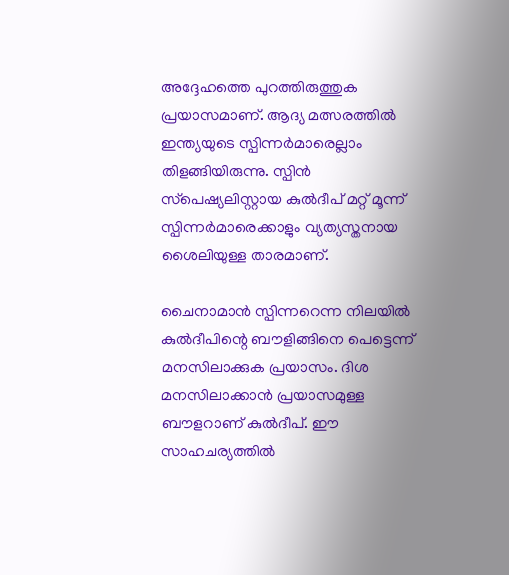അദ്ദേഹത്തെ പുറത്തിരുത്തുക പ്രയാസമാണ്. ആദ്യ മത്സരത്തില്‍ ഇന്ത്യയുടെ സ്പിന്നര്‍മാരെല്ലാം തിളങ്ങിയിരുന്നു. സ്പിന്‍ സ്‌പെഷ്യലിസ്റ്റായ കുല്‍ദീപ് മറ്റ് മൂന്ന് സ്പിന്നര്‍മാരെക്കാളും വ്യത്യസ്തനായ ശൈലിയുള്ള താരമാണ്.

ചൈനാമാന്‍ സ്പിന്നറെന്ന നിലയില്‍ കുല്‍ദീപിന്റെ ബൗളിങ്ങിനെ പെട്ടെന്ന് മനസിലാക്കുക പ്രയാസം. ദിശ മനസിലാക്കാന്‍ പ്രയാസമുള്ള ബൗളറാണ് കുല്‍ദീപ്. ഈ സാഹചര്യത്തില്‍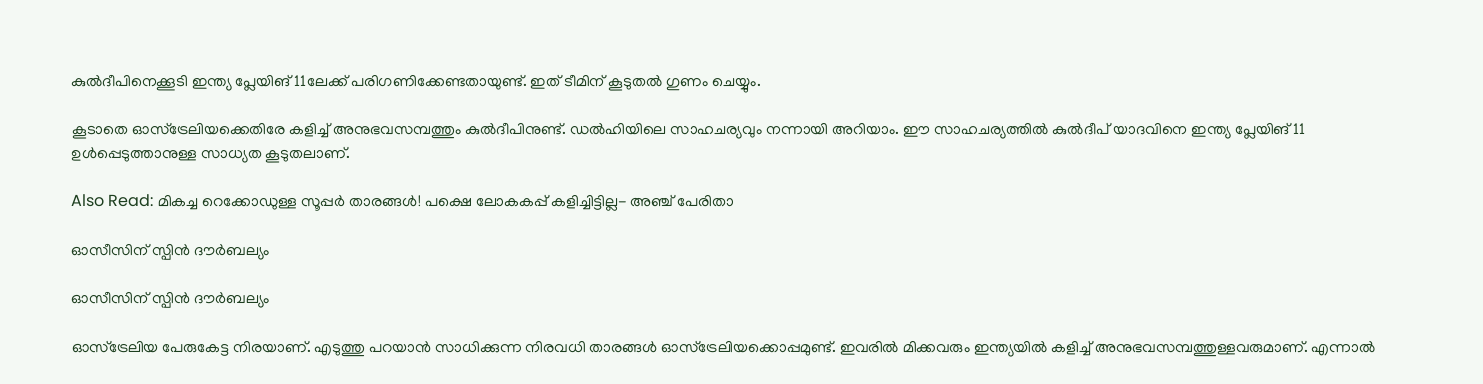കുല്‍ദീപിനെക്കൂടി ഇന്ത്യ പ്ലേയിങ് 11ലേക്ക് പരിഗണിക്കേണ്ടതായുണ്ട്. ഇത് ടീമിന് കൂടുതല്‍ ഗുണം ചെയ്യും.

കൂടാതെ ഓസ്‌ട്രേലിയക്കെതിരേ കളിച്ച് അനുഭവസമ്പത്തും കുല്‍ദീപിനുണ്ട്. ഡല്‍ഹിയിലെ സാഹചര്യവും നന്നായി അറിയാം. ഈ സാഹചര്യത്തില്‍ കുല്‍ദീപ് യാദവിനെ ഇന്ത്യ പ്ലേയിങ് 11 ഉള്‍പ്പെടുത്താനുള്ള സാധ്യത കൂടുതലാണ്.

Also Read: മികച്ച റെക്കോഡുള്ള സൂപ്പര്‍ താരങ്ങള്‍! പക്ഷെ ലോകകപ്പ് കളിച്ചിട്ടില്ല- അഞ്ച് പേരിതാ

ഓസീസിന് സ്പിന്‍ ദൗര്‍ബല്യം

ഓസീസിന് സ്പിന്‍ ദൗര്‍ബല്യം

ഓസ്‌ട്രേലിയ പേരുകേട്ട നിരയാണ്. എടുത്തു പറയാന്‍ സാധിക്കുന്ന നിരവധി താരങ്ങള്‍ ഓസ്‌ട്രേലിയക്കൊപ്പമുണ്ട്. ഇവരില്‍ മിക്കവരും ഇന്ത്യയില്‍ കളിച്ച് അനുഭവസമ്പത്തുള്ളവരുമാണ്. എന്നാല്‍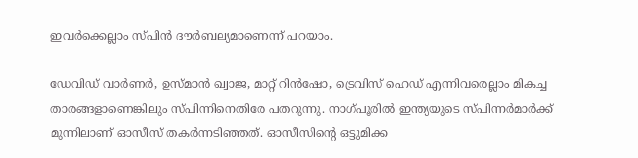ഇവര്‍ക്കെല്ലാം സ്പിന്‍ ദൗര്‍ബല്യമാണെന്ന് പറയാം.

ഡേവിഡ് വാര്‍ണര്‍, ഉസ്മാന്‍ ഖ്വാജ, മാറ്റ് റിന്‍ഷോ, ട്രെവിസ് ഹെഡ് എന്നിവരെല്ലാം മികച്ച താരങ്ങളാണെങ്കിലും സ്പിന്നിനെതിരേ പതറുന്നു. നാഗ്പൂരില്‍ ഇന്ത്യയുടെ സ്പിന്നര്‍മാര്‍ക്ക് മുന്നിലാണ് ഓസീസ് തകര്‍ന്നടിഞ്ഞത്. ഓസീസിന്റെ ഒട്ടുമിക്ക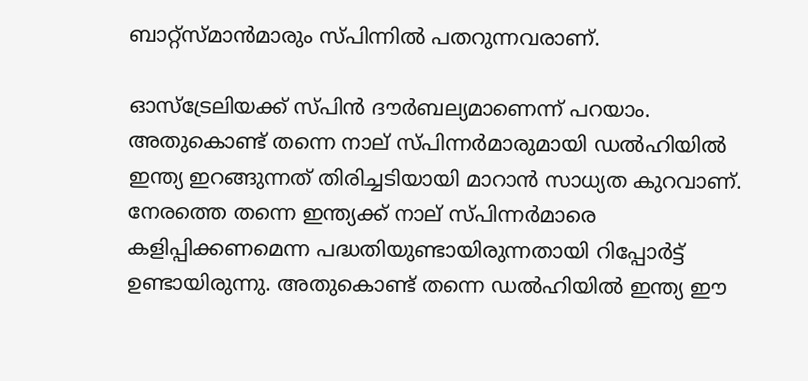ബാറ്റ്‌സ്മാന്‍മാരും സ്പിന്നില്‍ പതറുന്നവരാണ്.

ഓസ്‌ട്രേലിയക്ക് സ്പിന്‍ ദൗര്‍ബല്യമാണെന്ന് പറയാം. അതുകൊണ്ട് തന്നെ നാല് സ്പിന്നര്‍മാരുമായി ഡല്‍ഹിയില്‍ ഇന്ത്യ ഇറങ്ങുന്നത് തിരിച്ചടിയായി മാറാന്‍ സാധ്യത കുറവാണ്. നേരത്തെ തന്നെ ഇന്ത്യക്ക് നാല് സ്പിന്നര്‍മാരെ കളിപ്പിക്കണമെന്ന പദ്ധതിയുണ്ടായിരുന്നതായി റിപ്പോര്‍ട്ട് ഉണ്ടായിരുന്നു. അതുകൊണ്ട് തന്നെ ഡല്‍ഹിയില്‍ ഇന്ത്യ ഈ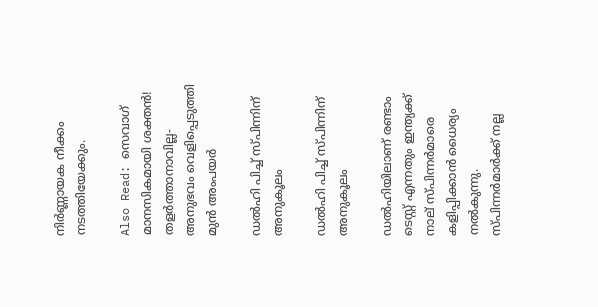നിര്‍ണ്ണായക നീക്കം നടത്തിയേക്കും.

Also Read: സെവാഗ് മാനസികമായി ശക്തന്‍! തളര്‍ത്താനാവില്ല- അനുഭവം വെളിപ്പെടുത്തി മുന്‍ അംപയര്‍

ഡല്‍ഹി പിച്ച് സ്പിന്നിന് അനുകൂലം

ഡല്‍ഹി പിച്ച് സ്പിന്നിന് അനുകൂലം

ഡല്‍ഹിയിലാണ് രണ്ടാം ടെസ്റ്റ് എന്നതും ഇന്ത്യക്ക് നാല് സ്പിന്നര്‍മാരെ കളിപ്പിക്കാന്‍ ധൈര്യം നല്‍കുന്നു. സ്പിന്നര്‍മാര്‍ക്ക് നല്ല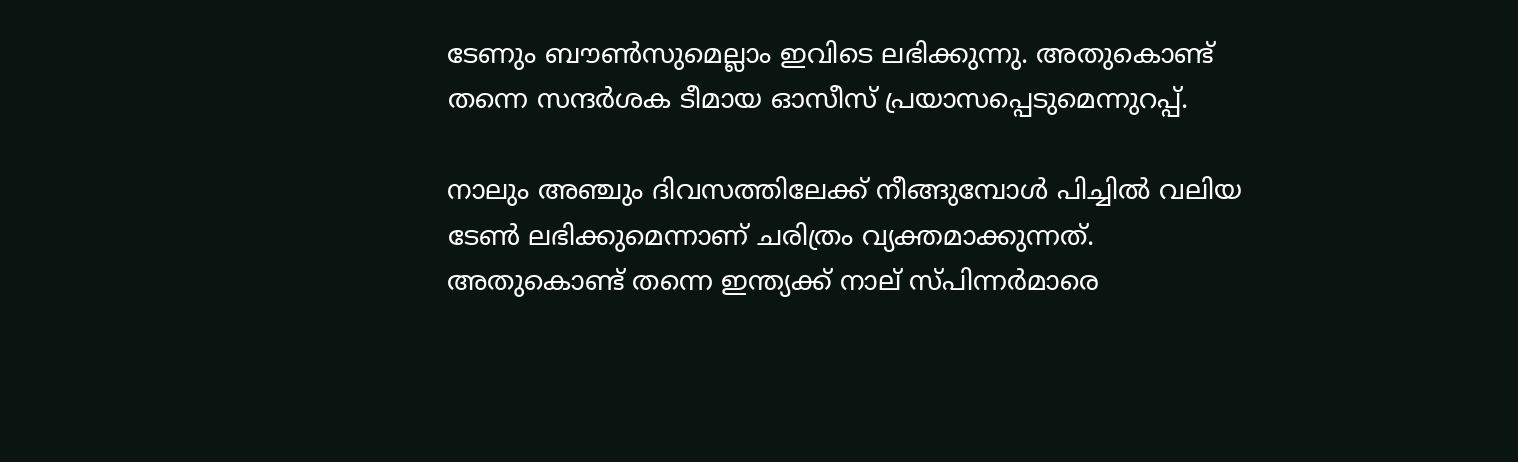ടേണും ബൗണ്‍സുമെല്ലാം ഇവിടെ ലഭിക്കുന്നു. അതുകൊണ്ട് തന്നെ സന്ദര്‍ശക ടീമായ ഓസീസ് പ്രയാസപ്പെടുമെന്നുറപ്പ്.

നാലും അഞ്ചും ദിവസത്തിലേക്ക് നീങ്ങുമ്പോള്‍ പിച്ചില്‍ വലിയ ടേണ്‍ ലഭിക്കുമെന്നാണ് ചരിത്രം വ്യക്തമാക്കുന്നത്. അതുകൊണ്ട് തന്നെ ഇന്ത്യക്ക് നാല് സ്പിന്നര്‍മാരെ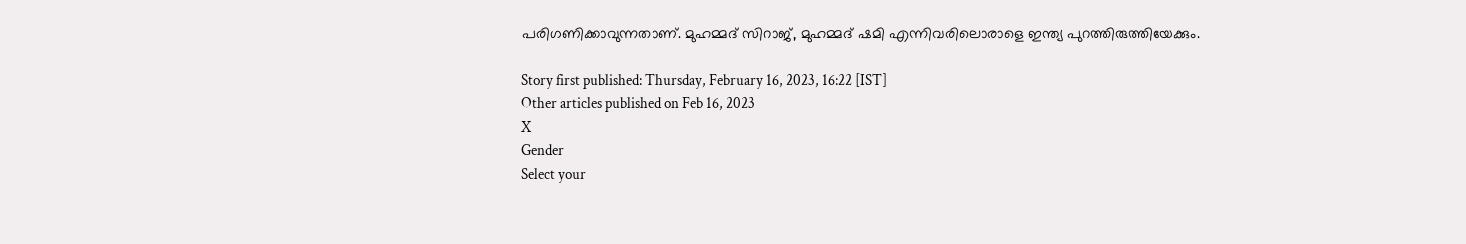പരിഗണിക്കാവുന്നതാണ്. മുഹമ്മദ് സിറാജ്, മുഹമ്മദ് ഷമി എന്നിവരിലൊരാളെ ഇന്ത്യ പുറത്തിരുത്തിയേക്കും.

Story first published: Thursday, February 16, 2023, 16:22 [IST]
Other articles published on Feb 16, 2023
X
Gender
Select your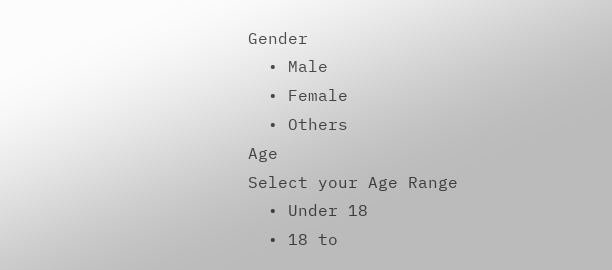Gender
  • Male
  • Female
  • Others
Age
Select your Age Range
  • Under 18
  • 18 to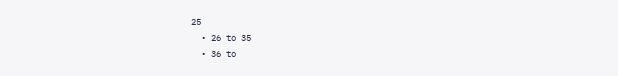25
  • 26 to 35
  • 36 to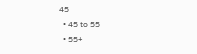45
  • 45 to 55
  • 55+